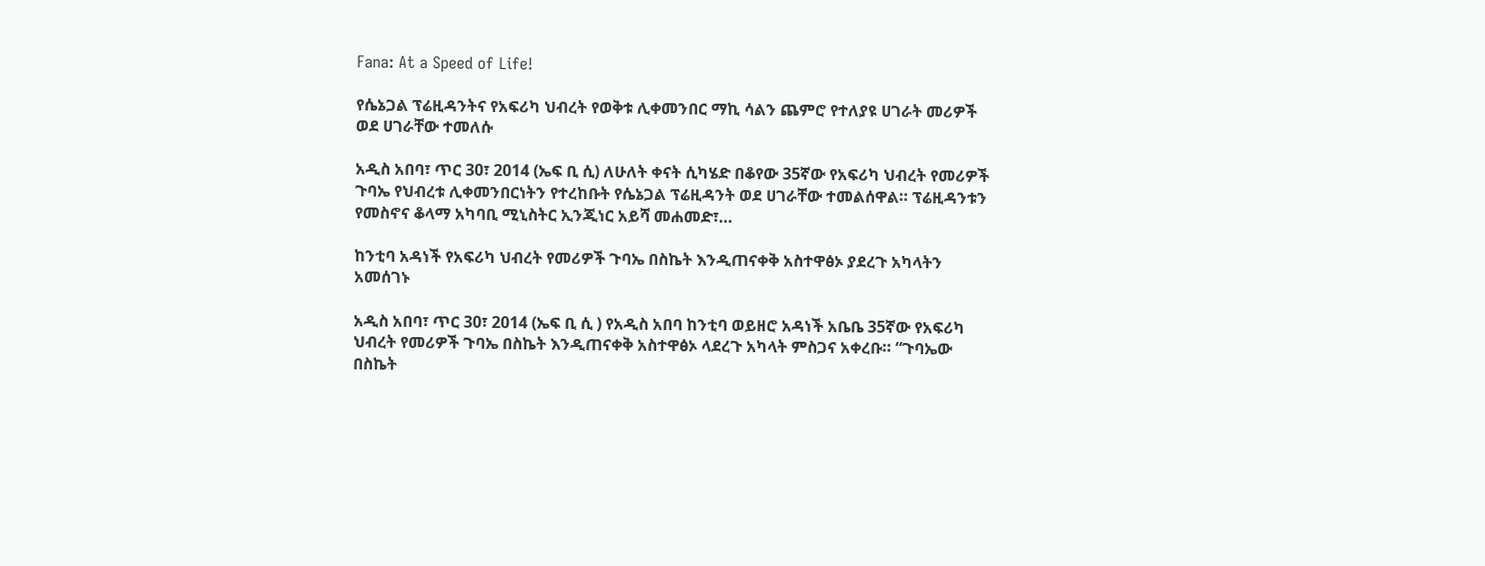Fana: At a Speed of Life!

የሴኔጋል ፕሬዚዳንትና የአፍሪካ ህብረት የወቅቱ ሊቀመንበር ማኪ ሳልን ጨምሮ የተለያዩ ሀገራት መሪዎች ወደ ሀገራቸው ተመለሱ

አዲስ አበባ፣ ጥር 30፣ 2014 (ኤፍ ቢ ሲ) ለሁለት ቀናት ሲካሄድ በቆየው 35ኛው የአፍሪካ ህብረት የመሪዎች ጉባኤ የህብረቱ ሊቀመንበርነትን የተረከቡት የሴኔጋል ፕሬዚዳንት ወደ ሀገራቸው ተመልሰዋል። ፕሬዚዳንቱን የመስኖና ቆላማ አካባቢ ሚኒስትር ኢንጂነር አይሻ መሐመድ፣…

ከንቲባ አዳነች የአፍሪካ ህብረት የመሪዎች ጉባኤ በስኬት እንዲጠናቀቅ አስተዋፅኦ ያደረጉ አካላትን አመሰገኑ

አዲስ አበባ፣ ጥር 30፣ 2014 (ኤፍ ቢ ሲ ) የአዲስ አበባ ከንቲባ ወይዘሮ አዳነች አቤቤ 35ኛው የአፍሪካ ህብረት የመሪዎች ጉባኤ በስኬት እንዲጠናቀቅ አስተዋፅኦ ላደረጉ አካላት ምስጋና አቀረቡ። “ጉባኤው በስኬት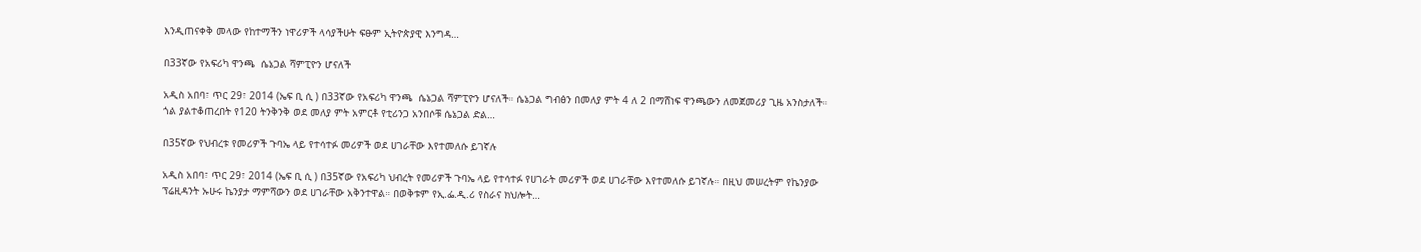እንዲጠናቀቅ መላው የከተማችን ነዋሪዎች ላሳያችሁት ፍፁም ኢትዮጵያዊ እንግዳ…

በ33ኛው የአፍሪካ ዋንጫ  ሴኔጋል ሻምፒዮን ሆናለች

አዲስ አበባ፣ ጥር 29፣ 2014 (ኤፍ ቢ ሲ ) በ33ኛው የአፍሪካ ዋንጫ  ሴኔጋል ሻምፒዮን ሆናለች። ሴኔጋል ግብፅን በመለያ ምት 4 ለ 2 በማሸነፍ ዋንጫውን ለመጀመሪያ ጊዜ አንስታለች። ጎል ያልተቆጠረበት የ120 ትንቅንቅ ወደ መለያ ምት አምርቶ የቲሪንጋ አንበሶቹ ሴኔጋል ድል…

በ35ኛው የህብረቱ የመሪዎች ጉባኤ ላይ የተሳተፉ መሪዎች ወደ ሀገራቸው እየተመለሱ ይገኛሉ

አዲስ አበባ፣ ጥር 29፣ 2014 (ኤፍ ቢ ሲ ) በ35ኛው የአፍሪካ ህብረት የመሪዎች ጉባኤ ላይ የተሳተፉ የሀገራት መሪዎች ወደ ሀገራቸው እየተመለሱ ይገኛሉ። በዚህ መሠረትም የኬንያው ፕሬዚዳንት ኡሁሩ ኬንያታ ማምሻውን ወደ ሀገራቸው አቅንተዋል። በወቅቱም የኢ.ፌ.ዲ.ሪ የስራና ክህሎት…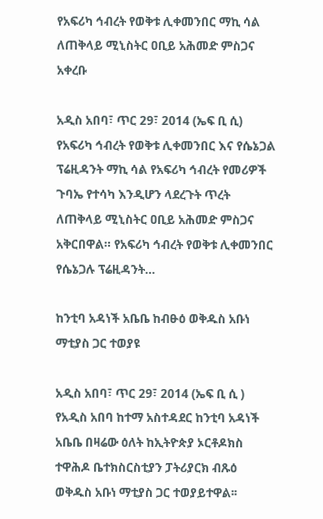የአፍሪካ ኅብረት የወቅቱ ሊቀመንበር ማኪ ሳል ለጠቅላይ ሚኒስትር ዐቢይ አሕመድ ምስጋና አቀረቡ

አዲስ አበባ፣ ጥር 29፣ 2014 (ኤፍ ቢ ሲ) የአፍሪካ ኅብረት የወቅቱ ሊቀመንበር እና የሴኔጋል ፕሬዚዳንት ማኪ ሳል የአፍሪካ ኅብረት የመሪዎች ጉባኤ የተሳካ እንዲሆን ላደረጉት ጥረት ለጠቅላይ ሚኒስትር ዐቢይ አሕመድ ምስጋና አቅርበዋል። የአፍሪካ ኅብረት የወቅቱ ሊቀመንበር የሴኔጋሉ ፕሬዚዳንት…

ከንቲባ አዳነች አቤቤ ከብፁዕ ወቅዱስ አቡነ ማቲያስ ጋር ተወያዩ

አዲስ አበባ፣ ጥር 29፣ 2014 (ኤፍ ቢ ሲ ) የአዲስ አበባ ከተማ አስተዳደር ከንቲባ አዳነች አቤቤ በዛሬው ዕለት ከኢትዮጵያ ኦርቶዶክስ ተዋሕዶ ቤተክስርስቲያን ፓትሪያርክ ብጹዕ ወቅዱስ አቡነ ማቲያስ ጋር ተወያይተዋል፡፡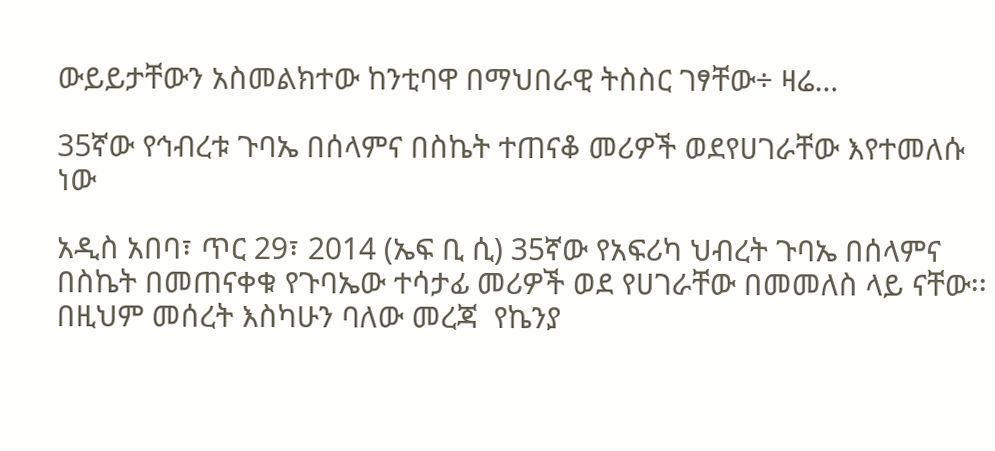ውይይታቸውን አስመልክተው ከንቲባዋ በማህበራዊ ትስስር ገፃቸው÷ ዛሬ…

35ኛው የኅብረቱ ጉባኤ በሰላምና በስኬት ተጠናቆ መሪዎች ወደየሀገራቸው እየተመለሱ ነው

አዲስ አበባ፣ ጥር 29፣ 2014 (ኤፍ ቢ ሲ) 35ኛው የአፍሪካ ህብረት ጉባኤ በሰላምና በስኬት በመጠናቀቁ የጉባኤው ተሳታፊ መሪዎች ወደ የሀገራቸው በመመለስ ላይ ናቸው፡፡ በዚህም መሰረት እስካሁን ባለው መረጃ  የኬንያ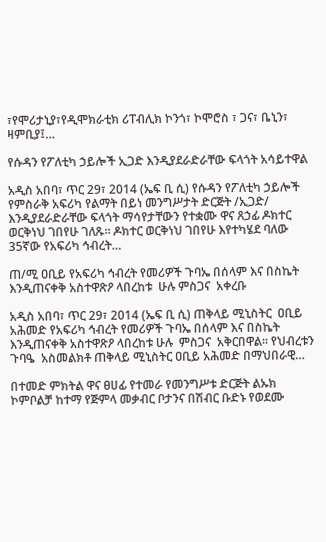፣የሞሪታኒያ፣የዲሞክራቲክ ሪፐብሊክ ኮንጎ፣ ኮሞሮስ ፣ ጋና፣ ቤኒን፣ ዛምቢያ፤…

የሱዳን የፖለቲካ ኃይሎች ኢጋድ እንዲያደራድራቸው ፍላጎት አሳይተዋል

አዲስ አበባ፣ ጥር 29፣ 2014 (ኤፍ ቢ ሲ) የሱዳን የፖለቲካ ኃይሎች የምስራቅ አፍሪካ የልማት በይነ መንግሥታት ድርጅት /ኢጋድ/ እንዲያደራድራቸው ፍላጎት ማሳየታቸውን የተቋሙ ዋና ጸኃፊ ዶክተር ወርቅነህ ገበየሁ ገለጹ። ዶክተር ወርቅነህ ገበየሁ እየተካሄደ ባለው 35ኛው የአፍሪካ ኅብረት…

ጠ/ሚ ዐቢይ የአፍሪካ ኅብረት የመሪዎች ጉባኤ በሰላም እና በስኬት እንዲጠናቀቅ አስተዋጽዖ ላበረከቱ  ሁሉ ምስጋና  አቀረቡ

አዲስ አበባ፣ ጥር 29፣ 2014 (ኤፍ ቢ ሲ) ጠቅላይ ሚኒስትር  ዐቢይ አሕመድ የአፍሪካ ኅብረት የመሪዎች ጉባኤ በሰላም እና በስኬት እንዲጠናቀቅ አስተዋጽዖ ላበረከቱ ሁሉ  ምስጋና  አቅርበዋል፡፡ የህብረቱን ጉባዔ  አስመልክቶ ጠቅላይ ሚኒስትር ዐቢይ አሕመድ በማህበራዊ…

በተመድ ምክትል ዋና ፀሀፊ የተመራ የመንግሥቱ ድርጅት ልኡክ ኮምቦልቻ ከተማ የጅምላ መቃብር ቦታንና በሽብር ቡድኑ የወደሙ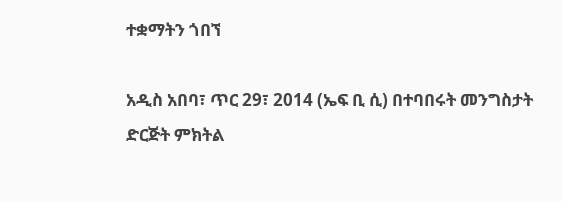ተቋማትን ጎበኘ

አዲስ አበባ፣ ጥር 29፣ 2014 (ኤፍ ቢ ሲ) በተባበሩት መንግስታት ድርጅት ምክትል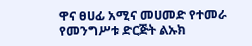ዋና ፀሀፊ አሚና መሀመድ የተመራ የመንግሥቱ ድርጅት ልኡክ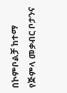በኮምቦልቻ ከተማ የጅምላ መቃብር ቦታንና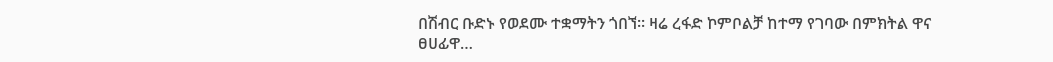በሽብር ቡድኑ የወደሙ ተቋማትን ጎበኘ፡፡ ዛሬ ረፋድ ኮምቦልቻ ከተማ የገባው በምክትል ዋና ፀሀፊዋ…